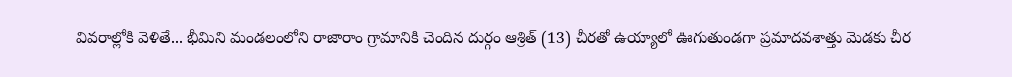వివరాల్లోకి వెళితే... భీమిని మండలంలోని రాజారాం గ్రామానికి చెందిన దుర్గం ఆశ్రిత్ (13) చీరతో ఉయ్యాలో ఊగుతుండగా ప్రమాదవశాత్తు మెడకు చీర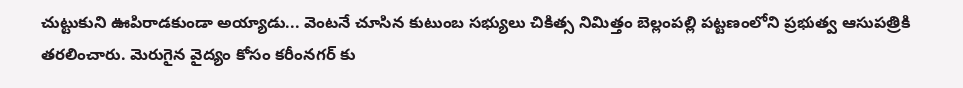చుట్టుకుని ఊపిరాడకుండా అయ్యాడు... వెంటనే చూసిన కుటుంబ సభ్యులు చికిత్స నిమిత్తం బెల్లంపల్లి పట్టణంలోని ప్రభుత్వ ఆసుపత్రికి తరలించారు. మెరుగైన వైద్యం కోసం కరీంనగర్ కు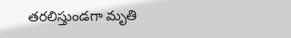తరలిస్తుండగా మృతి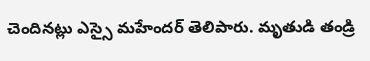చెందినట్లు ఎస్సై మహేందర్ తెలిపారు. మృతుడి తండ్రి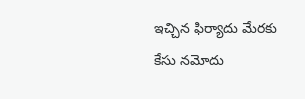ఇచ్చిన ఫిర్యాదు మేరకు కేసు నమోదు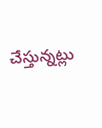చేస్తున్నట్లు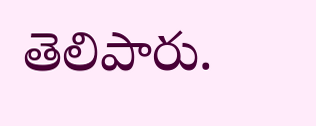తెలిపారు.